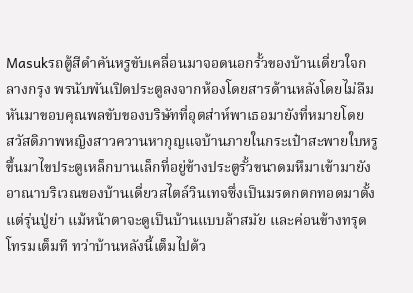Masukรถตู้สีดำคันหรูขับเคลื่อนมาจอดนอกรั้วของบ้านเดี่ยวใจกลางกรุง พรนับพันเปิดประตูลงจากห้องโดยสารด้านหลังโดยไม่ลืมหันมาขอบคุณพลขับของบริษัทที่อุตส่าห์พาเธอมายังที่หมายโดย
สวัสดิภาพหญิงสาวควานหากุญแจบ้านภายในกระเป๋าสะพายใบหรูขึ้นมาไขประตูเหล็กบานเล็กที่อยู่ข้างประตูรั้วขนาดมหึมาเข้ามายังอาณาบริเวณของบ้านเดี่ยวสไตล์วินเทจซึ่งเป็นมรดกตกทอดมาตั้งแต่รุ่นปู่ย่า แม้หน้าตาจะดูเป็นบ้านแบบล้าสมัย และค่อนข้างทรุดโทรมเต็มที ทว่าบ้านหลังนี้เต็มไปด้ว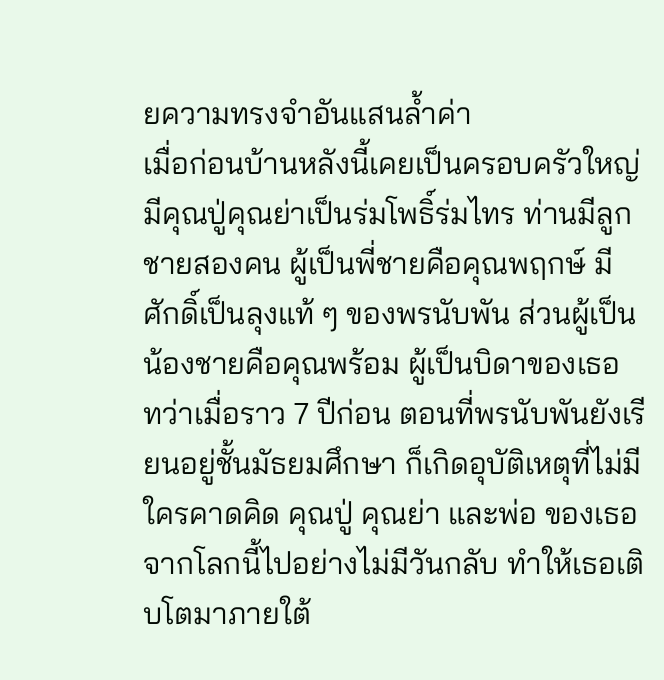ยความทรงจำอันแสนล้ำค่า
เมื่อก่อนบ้านหลังนี้เคยเป็นครอบครัวใหญ่มีคุณปู่คุณย่าเป็นร่มโพธิ์ร่มไทร ท่านมีลูกชายสองคน ผู้เป็นพี่ชายคือคุณพฤกษ์ มีศักดิ์เป็นลุงแท้ ๆ ของพรนับพัน ส่วนผู้เป็นน้องชายคือคุณพร้อม ผู้เป็นบิดาของเธอ
ทว่าเมื่อราว 7 ปีก่อน ตอนที่พรนับพันยังเรียนอยู่ชั้นมัธยมศึกษา ก็เกิดอุบัติเหตุที่ไม่มีใครคาดคิด คุณปู่ คุณย่า และพ่อ ของเธอจากโลกนี้ไปอย่างไม่มีวันกลับ ทำให้เธอเติบโตมาภายใต้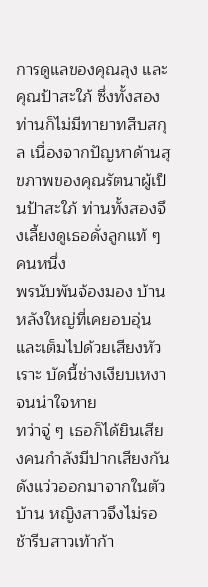การดูแลของคุณลุง และคุณป้าสะใภ้ ซึ่งทั้งสองท่านก็ไม่มีทายาทสืบสกุล เนื่องจากปัญหาด้านสุขภาพของคุณรัตนาผู้เป็นป้าสะใภ้ ท่านทั้งสองจึงเลี้ยงดูเธอดั่งลูกแท้ ๆ คนหนึ่ง
พรนับพันจ้องมอง บ้านหลังใหญ่ที่เคยอบอุ่นและเต็มไปด้วยเสียงหัวเราะ บัดนี้ช่างเงียบเหงาจนน่าใจหาย
ทว่าจู่ ๆ เธอก็ได้ยินเสียงคนกำลังมีปากเสียงกันดังแว่วออกมาจากในตัวบ้าน หญิงสาวจึงไม่รอช้ารีบสาวเท้าก้า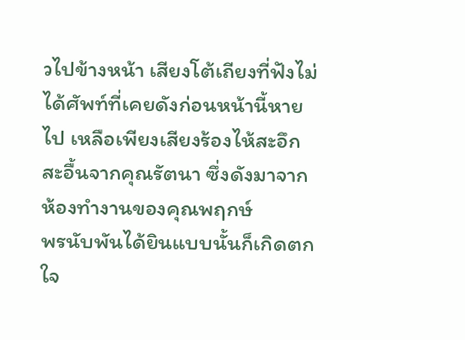วไปข้างหน้า เสียงโต้เถียงที่ฟังไม่ได้ศัพท์ที่เคยดังก่อนหน้านี้หายไป เหลือเพียงเสียงร้องไห้สะอึกสะอื้นจากคุณรัตนา ซึ่งดังมาจากห้องทำงานของคุณพฤกษ์
พรนับพันได้ยินแบบนั้นก็เกิดตกใจ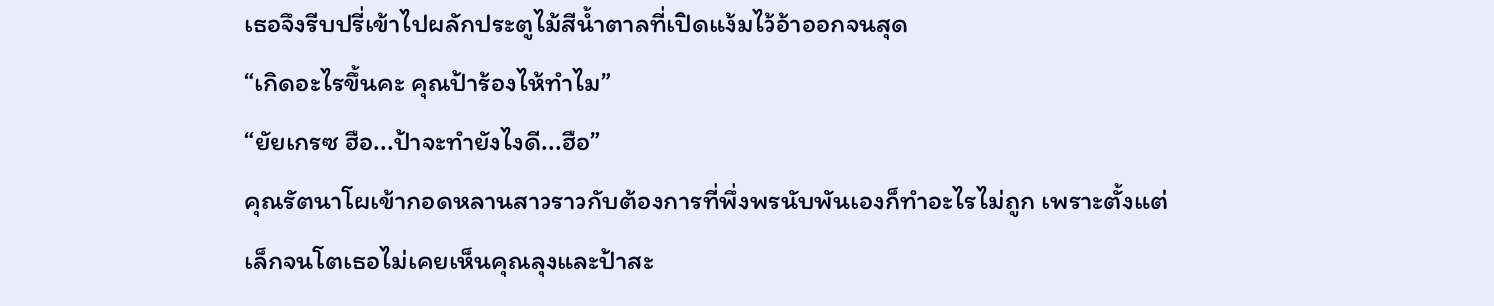เธอจึงรีบปรี่เข้าไปผลักประตูไม้สีน้ำตาลที่เปิดแง้มไว้อ้าออกจนสุด
“เกิดอะไรขึ้นคะ คุณป้าร้องไห้ทำไม”
“ยัยเกรซ ฮือ...ป้าจะทำยังไงดี...ฮือ”
คุณรัตนาโผเข้ากอดหลานสาวราวกับต้องการที่พึ่งพรนับพันเองก็ทำอะไรไม่ถูก เพราะตั้งแต่เล็กจนโตเธอไม่เคยเห็นคุณลุงและป้าสะ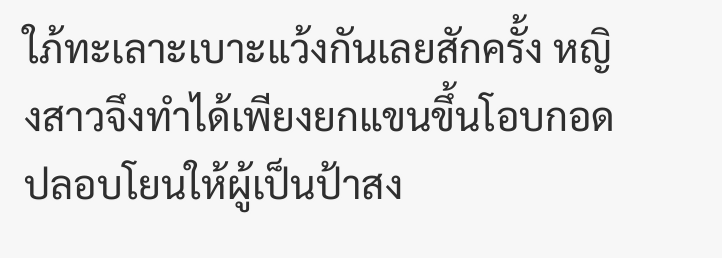ใภ้ทะเลาะเบาะแว้งกันเลยสักครั้ง หญิงสาวจึงทำได้เพียงยกแขนขึ้นโอบกอดปลอบโยนให้ผู้เป็นป้าสง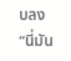บลง
“นี่มัน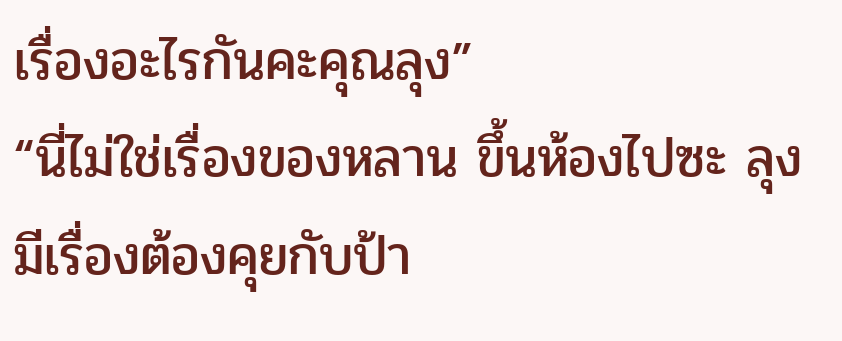เรื่องอะไรกันคะคุณลุง”
“นี่ไม่ใช่เรื่องของหลาน ขึ้นห้องไปซะ ลุงมีเรื่องต้องคุยกับป้า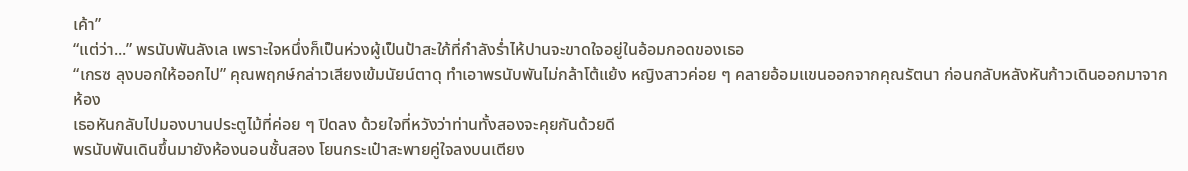เค้า”
“แต่ว่า...” พรนับพันลังเล เพราะใจหนึ่งก็เป็นห่วงผู้เป็นป้าสะใภ้ที่กำลังร่ำไห้ปานจะขาดใจอยู่ในอ้อมกอดของเธอ
“เกรซ ลุงบอกให้ออกไป” คุณพฤกษ์กล่าวเสียงเข้มนัยน์ตาดุ ทำเอาพรนับพันไม่กล้าโต้แย้ง หญิงสาวค่อย ๆ คลายอ้อมแขนออกจากคุณรัตนา ก่อนกลับหลังหันก้าวเดินออกมาจากห้อง
เธอหันกลับไปมองบานประตูไม้ที่ค่อย ๆ ปิดลง ด้วยใจที่หวังว่าท่านทั้งสองจะคุยกันด้วยดี
พรนับพันเดินขึ้นมายังห้องนอนชั้นสอง โยนกระเป๋าสะพายคู่ใจลงบนเตียง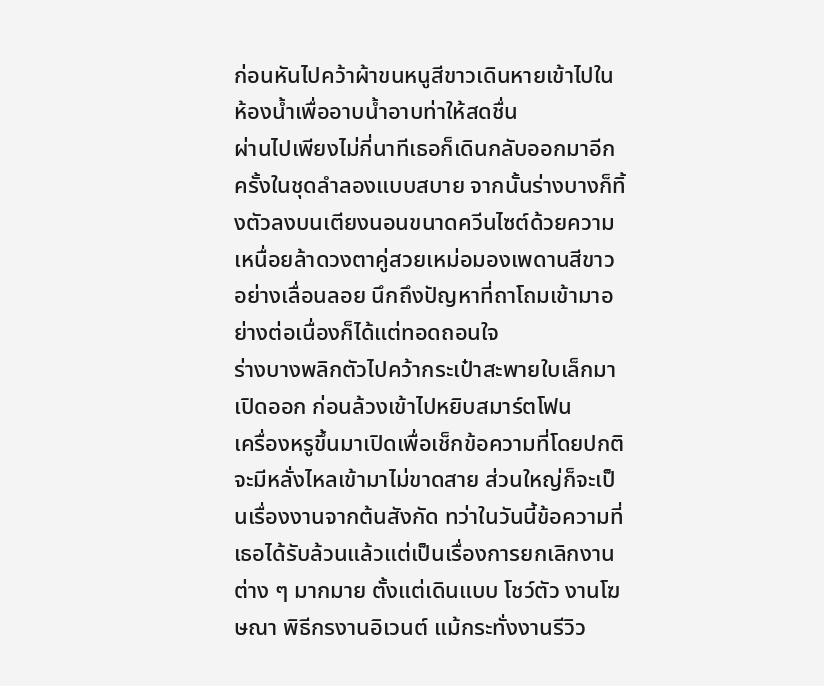ก่อนหันไปคว้าผ้าขนหนูสีขาวเดินหายเข้าไปในห้องน้ำเพื่ออาบน้ำอาบท่าให้สดชื่น
ผ่านไปเพียงไม่กี่นาทีเธอก็เดินกลับออกมาอีกครั้งในชุดลำลองแบบสบาย จากนั้นร่างบางก็ทิ้งตัวลงบนเตียงนอนขนาดควีนไซต์ด้วยความ
เหนื่อยล้าดวงตาคู่สวยเหม่อมองเพดานสีขาวอย่างเลื่อนลอย นึกถึงปัญหาที่ถาโถมเข้ามาอย่างต่อเนื่องก็ได้แต่ทอดถอนใจ
ร่างบางพลิกตัวไปคว้ากระเป๋าสะพายใบเล็กมาเปิดออก ก่อนล้วงเข้าไปหยิบสมาร์ตโฟน
เครื่องหรูขึ้นมาเปิดเพื่อเช็กข้อความที่โดยปกติจะมีหลั่งไหลเข้ามาไม่ขาดสาย ส่วนใหญ่ก็จะเป็นเรื่องงานจากต้นสังกัด ทว่าในวันนี้ข้อความที่เธอได้รับล้วนแล้วแต่เป็นเรื่องการยกเลิกงานต่าง ๆ มากมาย ตั้งแต่เดินแบบ โชว์ตัว งานโฆษณา พิธีกรงานอิเวนต์ แม้กระทั่งงานรีวิว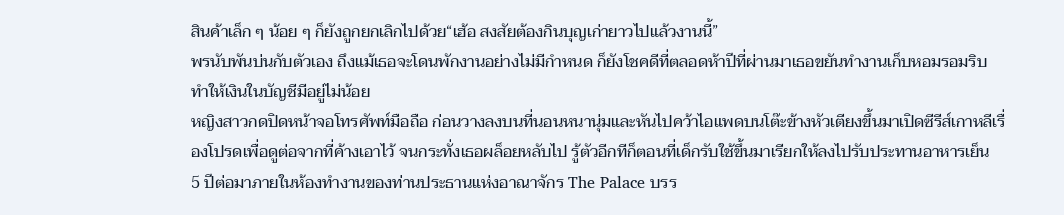สินค้าเล็ก ๆ น้อย ๆ ก็ยังถูกยกเลิกไปด้วย“เฮ้อ สงสัยต้องกินบุญเก่ายาวไปแล้วงานนี้”
พรนับพันบ่นกับตัวเอง ถึงแม้เธอจะโดนพักงานอย่างไม่มีกำหนด ก็ยังโชคดีที่ตลอดห้าปีที่ผ่านมาเธอขยันทำงานเก็บหอมรอมริบ ทำให้เงินในบัญชีมีอยู่ไม่น้อย
หญิงสาวกดปิดหน้าจอโทรศัพท์มือถือ ก่อนวางลงบนที่นอนหนานุ่มและหันไปคว้าไอแพดบนโต๊ะข้างหัวเตียงขึ้นมาเปิดซีรีส์เกาหลีเรื่องโปรดเพื่อดูต่อจากที่ค้างเอาไว้ จนกระทั่งเธอผล็อยหลับไป รู้ตัวอีกทีก็ตอนที่เด็กรับใช้ขึ้นมาเรียกให้ลงไปรับประทานอาหารเย็น
5 ปีต่อมาภายในห้องทำงานของท่านประธานแห่งอาณาจักร The Palace บรร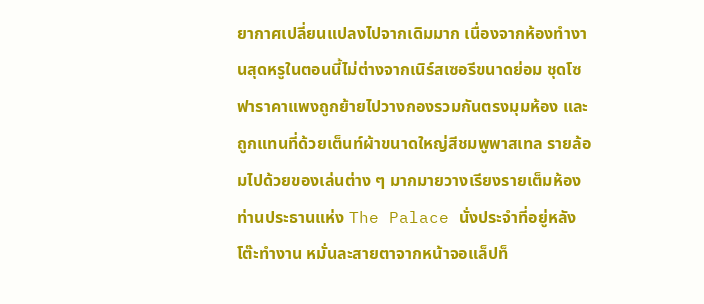ยากาศเปลี่ยนแปลงไปจากเดิมมาก เนื่องจากห้องทำงานสุดหรูในตอนนี้ไม่ต่างจากเนิร์สเซอรีขนาดย่อม ชุดโซฟาราคาแพงถูกย้ายไปวางกองรวมกันตรงมุมห้อง และถูกแทนที่ด้วยเต็นท์ผ้าขนาดใหญ่สีชมพูพาสเทล รายล้อมไปด้วยของเล่นต่าง ๆ มากมายวางเรียงรายเต็มห้องท่านประธานแห่ง The Palace นั่งประจำที่อยู่หลังโต๊ะทำงาน หมั่นละสายตาจากหน้าจอแล็ปท็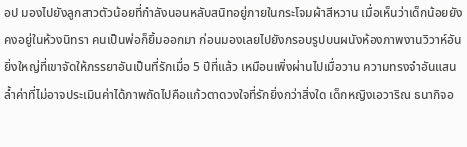อป มองไปยังลูกสาวตัวน้อยที่กำลังนอนหลับสนิทอยู่ภายในกระโจมผ้าสีหวาน เมื่อเห็นว่าเด็กน้อยยังคงอยู่ในห้วงนิทรา คนเป็นพ่อก็ยิ้มออกมา ก่อนมองเลยไปยังกรอบรูปบนผนังห้องภาพงานวิวาห์อันยิ่งใหญ่ที่เขาจัดให้ภรรยาอันเป็นที่รักเมื่อ 5 ปีที่แล้ว เหมือนเพิ่งผ่านไปเมื่อวาน ความทรงจำอันแสนล้ำค่าที่ไม่อาจประเมินค่าได้ภาพถัดไปคือแก้วตาดวงใจที่รักยิ่งกว่าสิ่งใด เด็กหญิงเอวาริณ ธนากิจอ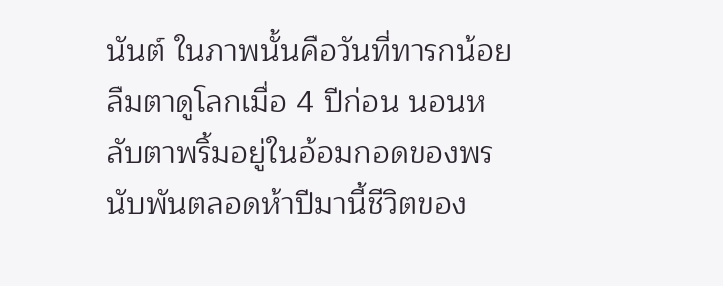นันต์ ในภาพนั้นคือวันที่ทารกน้อยลืมตาดูโลกเมื่อ 4 ปีก่อน นอนหลับตาพริ้มอยู่ในอ้อมกอดของพรนับพันตลอดห้าปีมานี้ชีวิตของ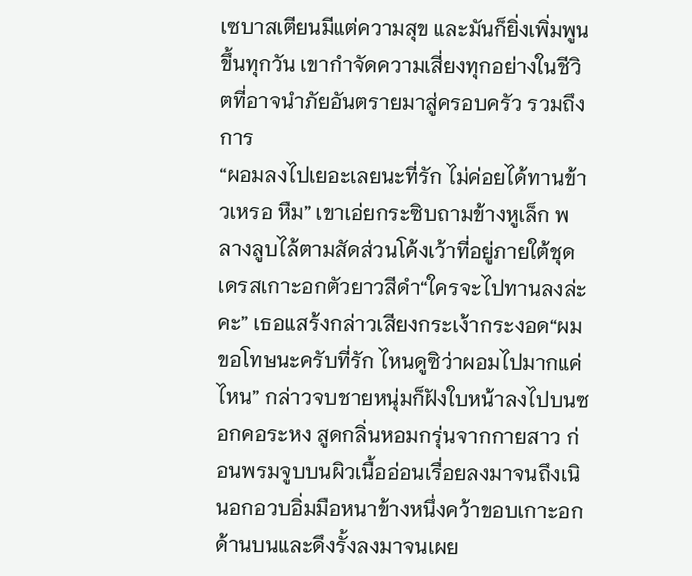เซบาสเตียนมีแต่ความสุข และมันก็ยิ่งเพิ่มพูนขึ้นทุกวัน เขากำจัดความเสี่ยงทุกอย่างในชีวิตที่อาจนำภัยอันตรายมาสู่ครอบครัว รวมถึงการ
“ผอมลงไปเยอะเลยนะที่รัก ไม่ค่อยได้ทานข้าวเหรอ หืม” เขาเอ่ยกระซิบถามข้างหูเล็ก พลางลูบไล้ตามสัดส่วนโค้งเว้าที่อยู่ภายใต้ชุดเดรสเกาะอกตัวยาวสีดำ“ใครจะไปทานลงล่ะคะ” เธอแสร้งกล่าวเสียงกระเง้ากระงอด“ผมขอโทษนะครับที่รัก ไหนดูซิว่าผอมไปมากแค่ไหน” กล่าวจบชายหนุ่มก็ฝังใบหน้าลงไปบนซอกคอระหง สูดกลิ่นหอมกรุ่นจากกายสาว ก่อนพรมจูบบนผิวเนื้ออ่อนเรื่อยลงมาจนถึงเนินอกอวบอิ่มมือหนาข้างหนึ่งคว้าขอบเกาะอกด้านบนและดึงรั้งลงมาจนเผย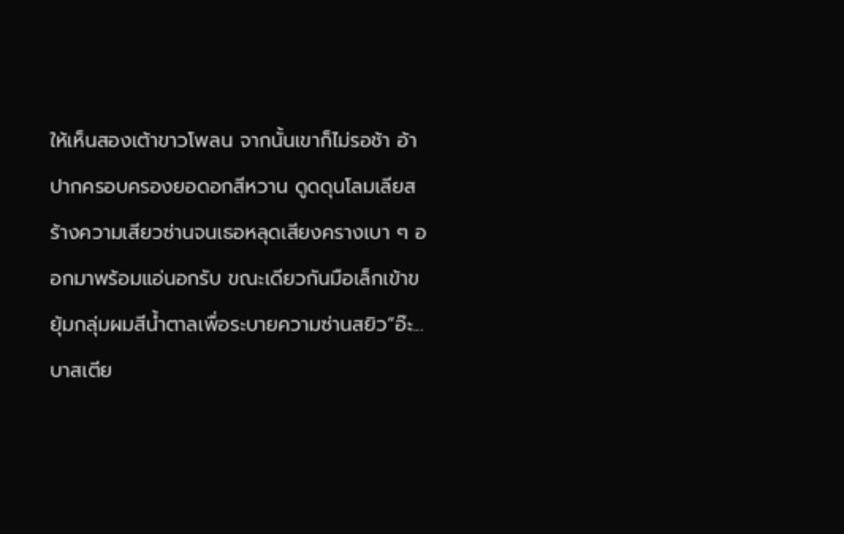ให้เห็นสองเต้าขาวโพลน จากนั้นเขาก็ไม่รอช้า อ้าปากครอบครองยอดอกสีหวาน ดูดดุนโลมเลียสร้างความเสียวซ่านจนเธอหลุดเสียงครางเบา ๆ ออกมาพร้อมแอ่นอกรับ ขณะเดียวกันมือเล็กเข้าขยุ้มกลุ่มผมสีน้ำตาลเพื่อระบายความซ่านสยิว“อ๊ะ...บาสเตีย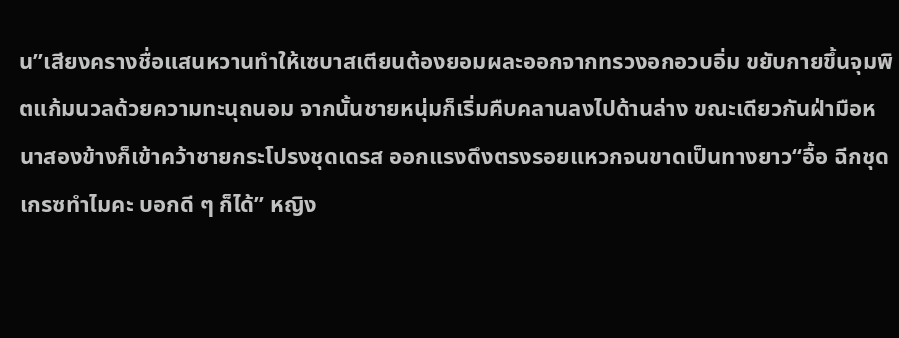น”เสียงครางชื่อแสนหวานทำให้เซบาสเตียนต้องยอมผละออกจากทรวงอกอวบอิ่ม ขยับกายขึ้นจุมพิตแก้มนวลด้วยความทะนุถนอม จากนั้นชายหนุ่มก็เริ่มคืบคลานลงไปด้านล่าง ขณะเดียวกันฝ่ามือหนาสองข้างก็เข้าคว้าชายกระโปรงชุดเดรส ออกแรงดึงตรงรอยแหวกจนขาดเป็นทางยาว“อื้อ ฉีกชุดเกรซทำไมคะ บอกดี ๆ ก็ได้” หญิง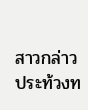สาวกล่าวประท้วงท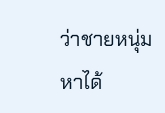ว่าชายหนุ่มหาได้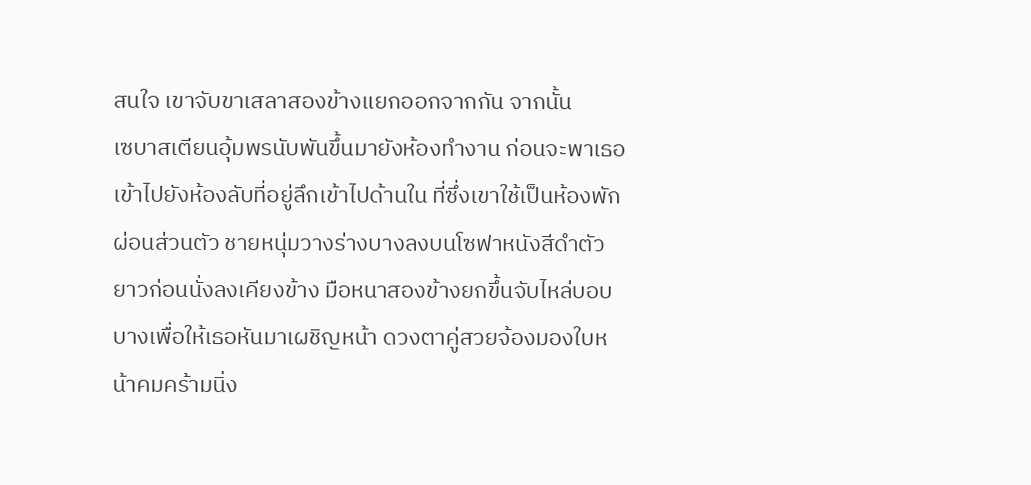สนใจ เขาจับขาเสลาสองข้างแยกออกจากกัน จากนั้น
เซบาสเตียนอุ้มพรนับพันขึ้นมายังห้องทำงาน ก่อนจะพาเธอเข้าไปยังห้องลับที่อยู่ลึกเข้าไปด้านใน ที่ซึ่งเขาใช้เป็นห้องพักผ่อนส่วนตัว ชายหนุ่มวางร่างบางลงบนโซฟาหนังสีดำตัวยาวก่อนนั่งลงเคียงข้าง มือหนาสองข้างยกขึ้นจับไหล่บอบบางเพื่อให้เธอหันมาเผชิญหน้า ดวงตาคู่สวยจ้องมองใบหน้าคมคร้ามนิ่ง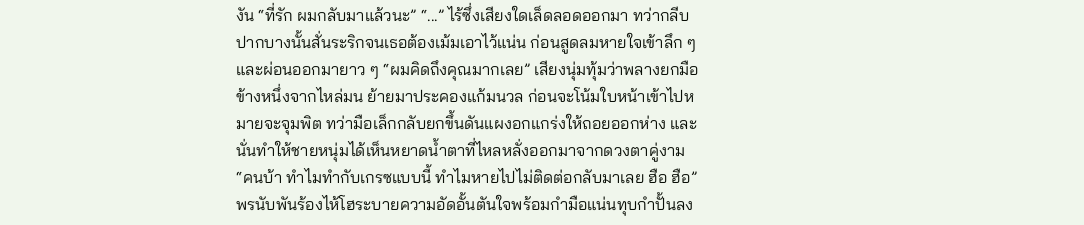งัน “ที่รัก ผมกลับมาแล้วนะ” “...” ไร้ซึ่งเสียงใดเล็ดลอดออกมา ทว่ากลีบปากบางนั้นสั่นระริกจนเธอต้องเม้มเอาไว้แน่น ก่อนสูดลมหายใจเข้าลึก ๆ และผ่อนออกมายาว ๆ “ผมคิดถึงคุณมากเลย” เสียงนุ่มทุ้มว่าพลางยกมือข้างหนึ่งจากไหล่มน ย้ายมาประคองแก้มนวล ก่อนจะโน้มใบหน้าเข้าไปหมายจะจุมพิต ทว่ามือเล็กกลับยกขึ้นดันแผงอกแกร่งให้ถอยออกห่าง และนั่นทำให้ชายหนุ่มได้เห็นหยาดน้ำตาที่ไหลหลั่งออกมาจากดวงตาคู่งาม “คนบ้า ทำไมทำกับเกรซแบบนี้ ทำไมหายไปไม่ติดต่อกลับมาเลย ฮือ ฮือ” พรนับพันร้องไห้โฮระบายความอัดอั้นตันใจพร้อมกำมือแน่นทุบกำปั้นลง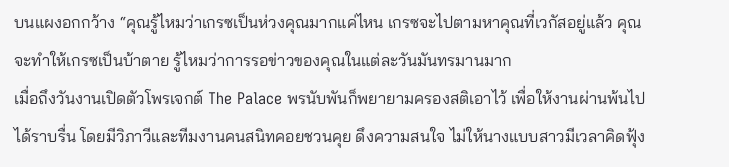บนแผงอกกว้าง “คุณรู้ไหมว่าเกรซเป็นห่วงคุณมากแค่ไหน เกรซจะไปตามหาคุณที่เวกัสอยู่แล้ว คุณจะทำให้เกรซเป็นบ้าตาย รู้ไหมว่าการรอข่าวของคุณในแต่ละวันมันทรมานมาก
เมื่อถึงวันงานเปิดตัวโพรเจกต์ The Palace พรนับพันก็พยายามครองสติเอาไว้ เพื่อให้งานผ่านพ้นไปได้ราบรื่น โดยมีวิภาวีและทีมงานคนสนิทคอยชวนคุย ดึงความสนใจ ไม่ให้นางแบบสาวมีเวลาคิดฟุ้ง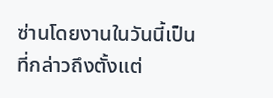ซ่านโดยงานในวันนี้เป็นที่กล่าวถึงตั้งแต่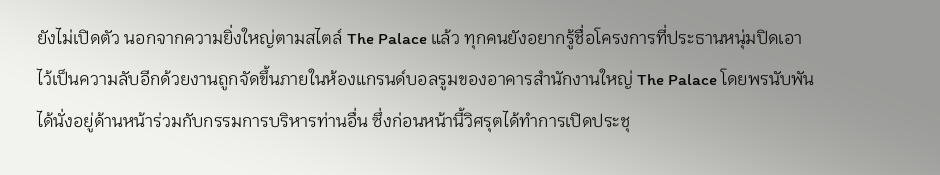ยังไม่เปิดตัว นอกจากความยิ่งใหญ่ตามสไตล์ The Palace แล้ว ทุกคนยังอยากรู้ชื่อโครงการที่ประธานหนุ่มปิดเอาไว้เป็นความลับอีกด้วยงานถูกจัดขึ้นภายในห้องแกรนด์บอลรูมของอาคารสำนักงานใหญ่ The Palace โดยพรนับพันได้นั่งอยู่ด้านหน้าร่วมกับกรรมการบริหารท่านอื่น ซึ่งก่อนหน้านี้วิศรุตได้ทำการเปิดประชุ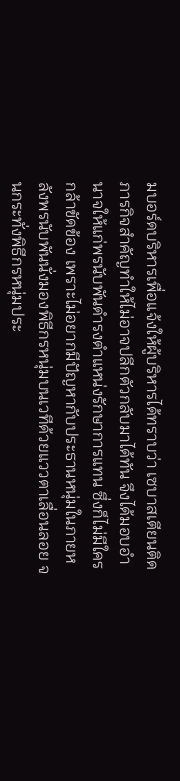มบอร์ดบริหารเพื่อแจ้งให้ผู้บริหารได้ทราบว่า เซบาสเตียนติดภารกิจสำคัญทำให้ไม่อาจปลีกตัวกลับมาได้ทัน จึงได้มอบอำนาจให้แก่พรนับพันดำรงตำแหน่งรักษาการแทน ซึ่งก็ไม่มีใครกล้าขัดข้อง เพราะไม่อยากมีปัญหากับประธานหนุ่มในภายหลังพรนับพันนั่งมองพิธีกรหนุ่มบนเวทีด้วยแววตาเลื่อนลอย จนกระทั่งพิธีกรหนุ่มประ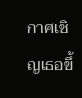กาศเชิญเธอขึ้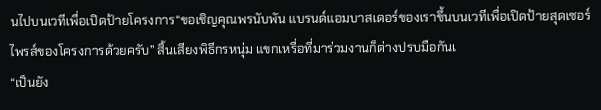นไปบนเวทีเพื่อเปิดป้ายโครงการ“ขอเชิญคุณพรนับพัน แบรนด์แอมบาสเดอร์ของเราขึ้นบนเวทีเพื่อเปิดป้ายสุดเซอร์ไพรส์ของโครงการด้วยครับ” สิ้นเสียงพิธีกรหนุ่ม แขกเหรื่อที่มาร่วมงานก็ต่างปรบมือกันเ
“เป็นยัง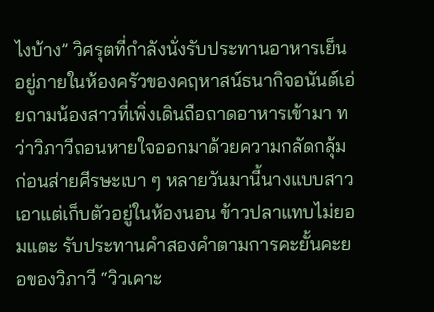ไงบ้าง” วิศรุตที่กำลังนั่งรับประทานอาหารเย็นอยู่ภายในห้องครัวของคฤหาสน์ธนากิจอนันต์เอ่ยถามน้องสาวที่เพิ่งเดินถือถาดอาหารเข้ามา ทว่าวิภาวีถอนหายใจออกมาด้วยความกลัดกลุ้ม ก่อนส่ายศีรษะเบา ๆ หลายวันมานี้นางแบบสาวเอาแต่เก็บตัวอยู่ในห้องนอน ข้าวปลาแทบไม่ยอมแตะ รับประทานคำสองคำตามการคะยั้นคะยอของวิภาวี “วิวเคาะ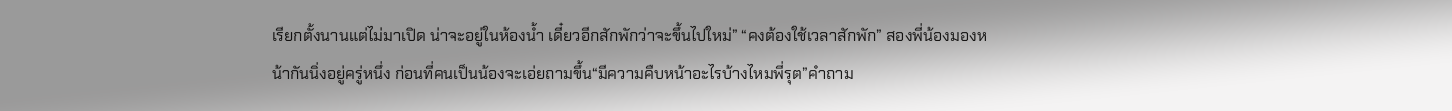เรียกตั้งนานแต่ไม่มาเปิด น่าจะอยู่ในห้องน้ำ เดี๋ยวอีกสักพักว่าจะขึ้นไปใหม่” “คงต้องใช้เวลาสักพัก” สองพี่น้องมองหน้ากันนิ่งอยู่ครู่หนึ่ง ก่อนที่คนเป็นน้องจะเอ่ยถามขึ้น“มีความคืบหน้าอะไรบ้างไหมพี่รุต”คำถาม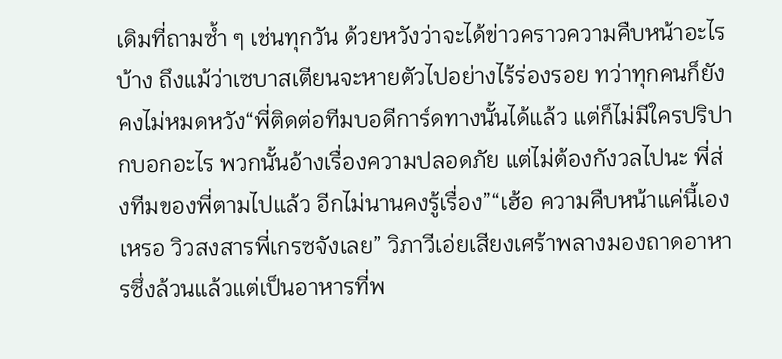เดิมที่ถามซ้ำ ๆ เช่นทุกวัน ด้วยหวังว่าจะได้ข่าวคราวความคืบหน้าอะไรบ้าง ถึงแม้ว่าเซบาสเตียนจะหายตัวไปอย่างไร้ร่องรอย ทว่าทุกคนก็ยังคงไม่หมดหวัง“พี่ติดต่อทีมบอดีการ์ดทางนั้นได้แล้ว แต่ก็ไม่มีใครปริปากบอกอะไร พวกนั้นอ้างเรื่องความปลอดภัย แต่ไม่ต้องกังวลไปนะ พี่ส่งทีมของพี่ตามไปแล้ว อีกไม่นานคงรู้เรื่อง”“เฮ้อ ความคืบหน้าแค่นี้เองเหรอ วิวสงสารพี่เกรซจังเลย” วิภาวีเอ่ยเสียงเศร้าพลางมองถาดอาหารซึ่งล้วนแล้วแต่เป็นอาหารที่พ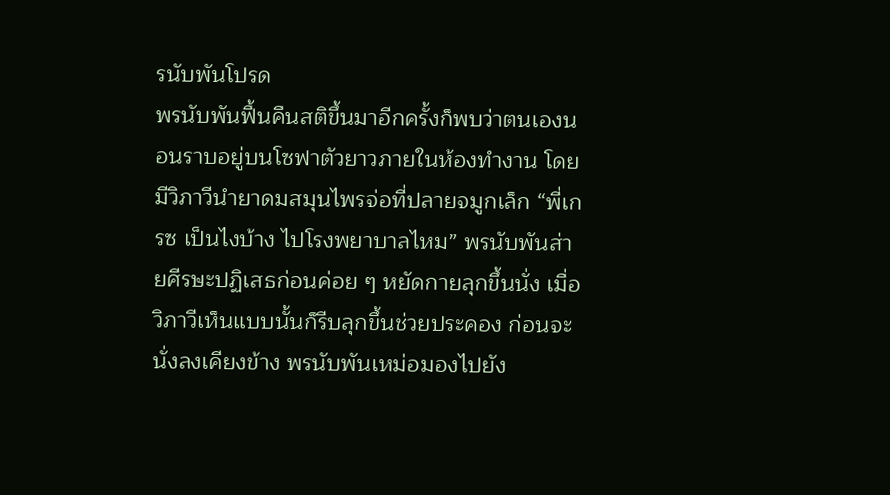รนับพันโปรด
พรนับพันฟื้นคืนสติขึ้นมาอีกครั้งก็พบว่าตนเองนอนราบอยู่บนโซฟาตัวยาวภายในห้องทำงาน โดยมีวิภาวีนำยาดมสมุนไพรจ่อที่ปลายจมูกเล็ก “พี่เกรซ เป็นไงบ้าง ไปโรงพยาบาลไหม” พรนับพันส่ายศีรษะปฏิเสธก่อนค่อย ๆ หยัดกายลุกขึ้นนั่ง เมื่อวิภาวีเห็นแบบนั้นก็รีบลุกขึ้นช่วยประคอง ก่อนจะนั่งลงเคียงข้าง พรนับพันเหม่อมองไปยัง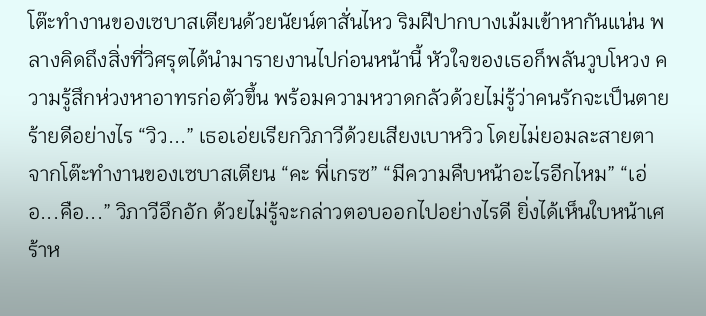โต๊ะทำงานของเซบาสเตียนด้วยนัยน์ตาสั่นไหว ริมฝีปากบางเม้มเข้าหากันแน่น พลางคิดถึงสิ่งที่วิศรุตได้นำมารายงานไปก่อนหน้านี้ หัวใจของเธอก็พลันวูบโหวง ความรู้สึกห่วงหาอาทรก่อตัวขึ้น พร้อมความหวาดกลัวด้วยไม่รู้ว่าคนรักจะเป็นตายร้ายดีอย่างไร “วิว...” เธอเอ่ยเรียกวิภาวีด้วยเสียงเบาหวิว โดยไม่ยอมละสายตาจากโต๊ะทำงานของเซบาสเตียน “คะ พี่เกรซ” “มีความคืบหน้าอะไรอีกไหม” “เอ่อ...คือ...” วิภาวีอึกอัก ด้วยไม่รู้จะกล่าวตอบออกไปอย่างไรดี ยิ่งได้เห็นใบหน้าเศร้าห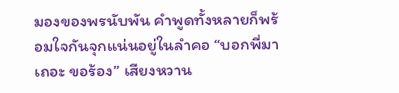มองของพรนับพัน คำพูดทั้งหลายก็พร้อมใจกันจุกแน่นอยู่ในลำคอ “บอกพี่มาเถอะ ขอร้อง” เสียงหวาน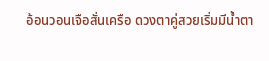อ้อนวอนเจือสั่นเครือ ดวงตาคู่สวยเริ่มมีน้ำตา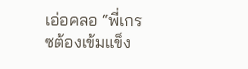เอ่อคลอ “พี่เกรซต้องเข้มแข็ง